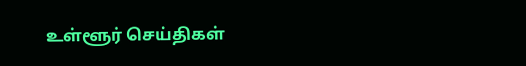உள்ளூர் செய்திகள்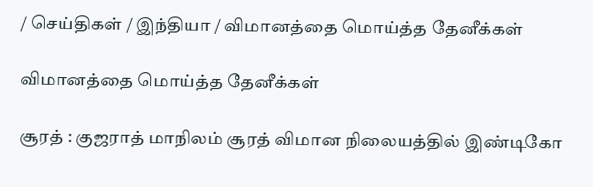/ செய்திகள் / இந்தியா / விமானத்தை மொய்த்த தேனீக்கள்

விமானத்தை மொய்த்த தேனீக்கள்

சூரத் : குஜராத் மாநிலம் சூரத் விமான நிலையத்தில் இண்டிகோ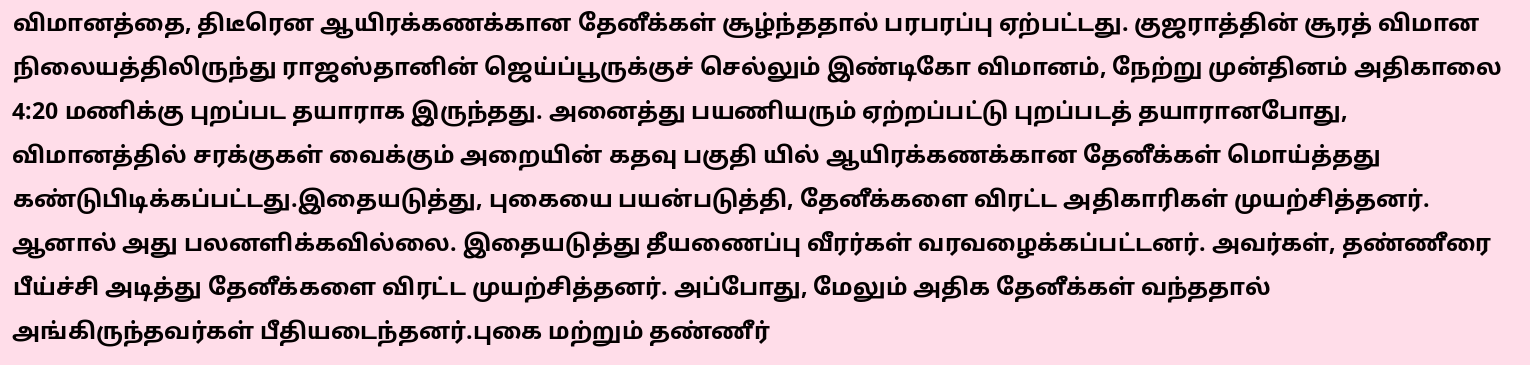விமானத்தை, திடீரென ஆயிரக்கணக்கான தேனீக்கள் சூழ்ந்ததால் பரபரப்பு ஏற்பட்டது. குஜராத்தின் சூரத் விமான நிலையத்திலிருந்து ராஜஸ்தானின் ஜெய்ப்பூருக்குச் செல்லும் இண்டிகோ விமானம், நேற்று முன்தினம் அதிகாலை 4:20 மணிக்கு புறப்பட தயாராக இருந்தது. அனைத்து பயணியரும் ஏற்றப்பட்டு புறப்படத் தயாரானபோது, விமானத்தில் சரக்குகள் வைக்கும் அறையின் கதவு பகுதி யில் ஆயிரக்கணக்கான தேனீக்கள் மொய்த்தது கண்டுபிடிக்கப்பட்டது.இதையடுத்து, புகையை பயன்படுத்தி, தேனீக்களை விரட்ட அதிகாரிகள் முயற்சித்தனர். ஆனால் அது பலனளிக்கவில்லை. இதையடுத்து தீயணைப்பு வீரர்கள் வரவழைக்கப்பட்டனர். அவர்கள், தண்ணீரை பீய்ச்சி அடித்து தேனீக்களை விரட்ட முயற்சித்தனர். அப்போது, மேலும் அதிக தேனீக்கள் வந்ததால் அங்கிருந்தவர்கள் பீதியடைந்தனர்.புகை மற்றும் தண்ணீர்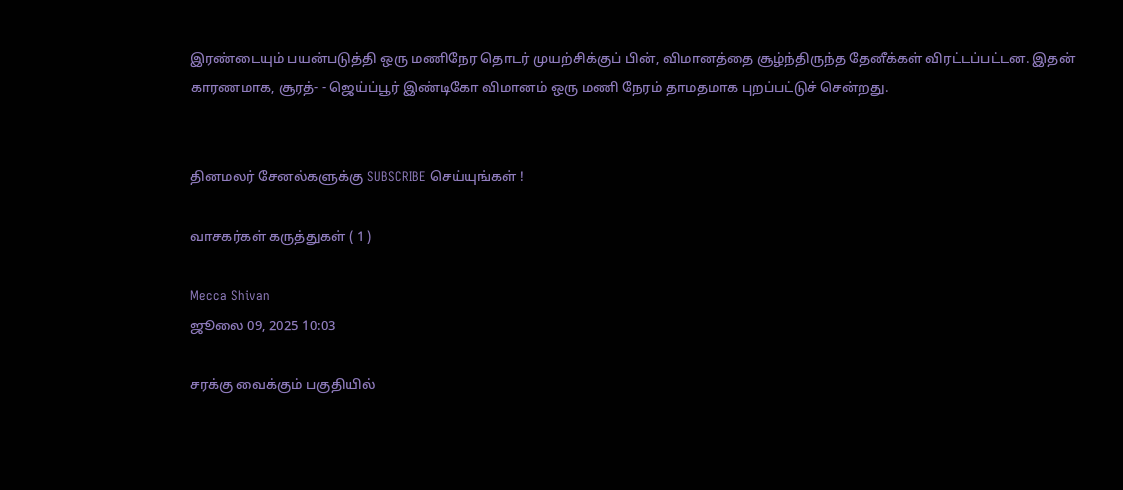இரண்டையும் பயன்படுத்தி ஒரு மணிநேர தொடர் முயற்சிக்குப் பின், விமானத்தை சூழ்ந்திருந்த தேனீக்கள் விரட்டப்பட்டன. இதன் காரணமாக, சூரத்- - ஜெய்ப்பூர் இண்டிகோ விமானம் ஒரு மணி நேரம் தாமதமாக புறப்பட்டுச் சென்றது.


தினமலர் சேனல்களுக்கு SUBSCRIBE செய்யுங்கள் !

வாசகர்கள் கருத்துகள் ( 1 )

Mecca Shivan
ஜூலை 09, 2025 10:03

சரக்கு வைக்கும் பகுதியில்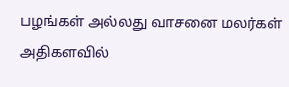பழங்கள் அல்லது வாசனை மலர்கள் அதிகளவில்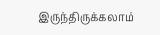இருந்திருக்கலாம்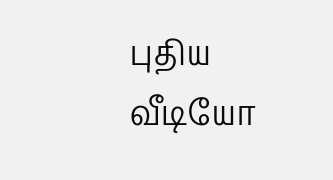புதிய வீடியோ